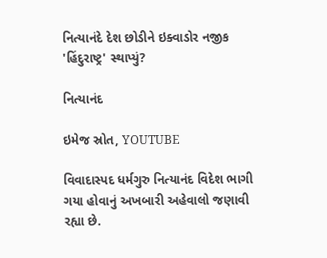નિત્યાનંદે દેશ છોડીને ઇક્વાડોર નજીક 'હિંદુરાષ્ટ્ર' સ્થાપ્યું?

નિત્યાનંદ

ઇમેજ સ્રોત, YOUTUBE

વિવાદાસ્પદ ધર્મગુરુ નિત્યાનંદ વિદેશ ભાગી ગયા હોવાનું અખબારી અહેવાલો જણાવી રહ્યા છે.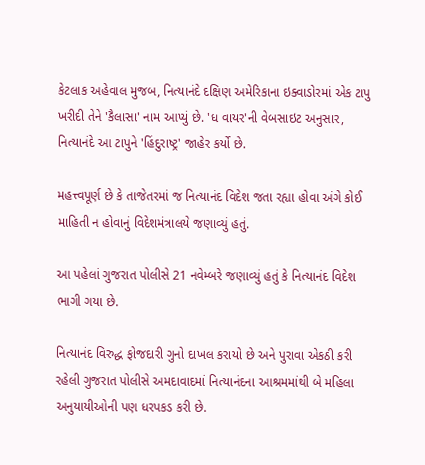કેટલાક અહેવાલ મુજબ, નિત્યાનંદે દક્ષિણ અમેરિકાના ઇક્વાડોરમાં એક ટાપુ ખરીદી તેને 'કૈલાસા' નામ આપ્યું છે. 'ધ વાયર'ની વેબસાઇટ અનુસાર, નિત્યાનંદે આ ટાપુને 'હિંદુરાષ્ટ્ર' જાહેર કર્યો છે.

મહત્ત્વપૂર્ણ છે કે તાજેતરમાં જ નિત્યાનંદ વિદેશ જતા રહ્યા હોવા અંગે કોઈ માહિતી ન હોવાનું વિદેશમંત્રાલયે જણાવ્યું હતું.

આ પહેલાં ગુજરાત પોલીસે 21 નવેમ્બરે જણાવ્યું હતું કે નિત્યાનંદ વિદેશ ભાગી ગયા છે.

નિત્યાનંદ વિરુદ્ધ ફોજદારી ગુનો દાખલ કરાયો છે અને પુરાવા એકઠી કરી રહેલી ગુજરાત પોલીસે અમદાવાદમાં નિત્યાનંદના આશ્રમમાંથી બે મહિલા અનુયાયીઓની પણ ધરપકડ કરી છે.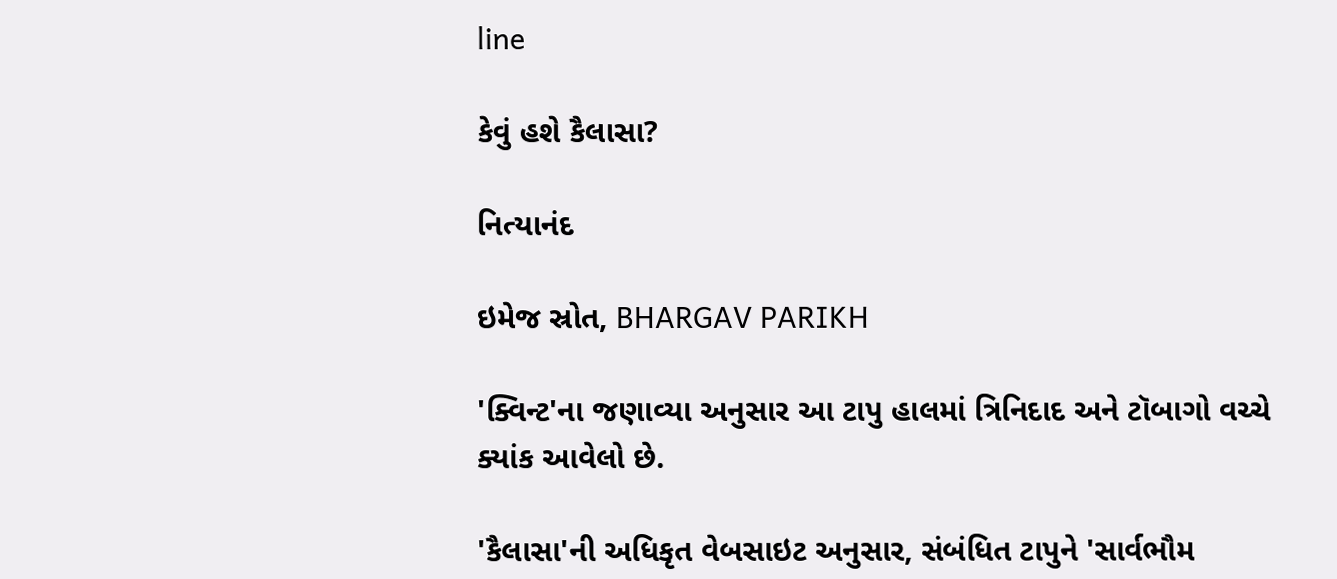line

કેવું હશે કૈલાસા?

નિત્યાનંદ

ઇમેજ સ્રોત, BHARGAV PARIKH

'ક્વિન્ટ'ના જણાવ્યા અનુસાર આ ટાપુ હાલમાં ત્રિનિદાદ અને ટૉબાગો વચ્ચે ક્યાંક આવેલો છે.

'કૈલાસા'ની અધિકૃત વેબસાઇટ અનુસાર, સંબંધિત ટાપુને 'સાર્વભૌમ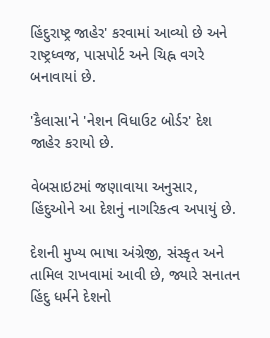હિંદુરાષ્ટ્ર જાહેર' કરવામાં આવ્યો છે અને રાષ્ટ્રધ્વજ, પાસપોર્ટ અને ચિહ્ન વગરે બનાવાયાં છે.

'કૈલાસા'ને 'નેશન વિધાઉટ બોર્ડર' દેશ જાહેર કરાયો છે.

વેબસાઇટમાં જણાવાયા અનુસાર, હિંદુઓને આ દેશનું નાગરિકત્વ અપાયું છે.

દેશની મુખ્ય ભાષા અંગ્રેજી, સંસ્કૃત અને તામિલ રાખવામાં આવી છે, જ્યારે સનાતન હિંદુ ધર્મને દેશનો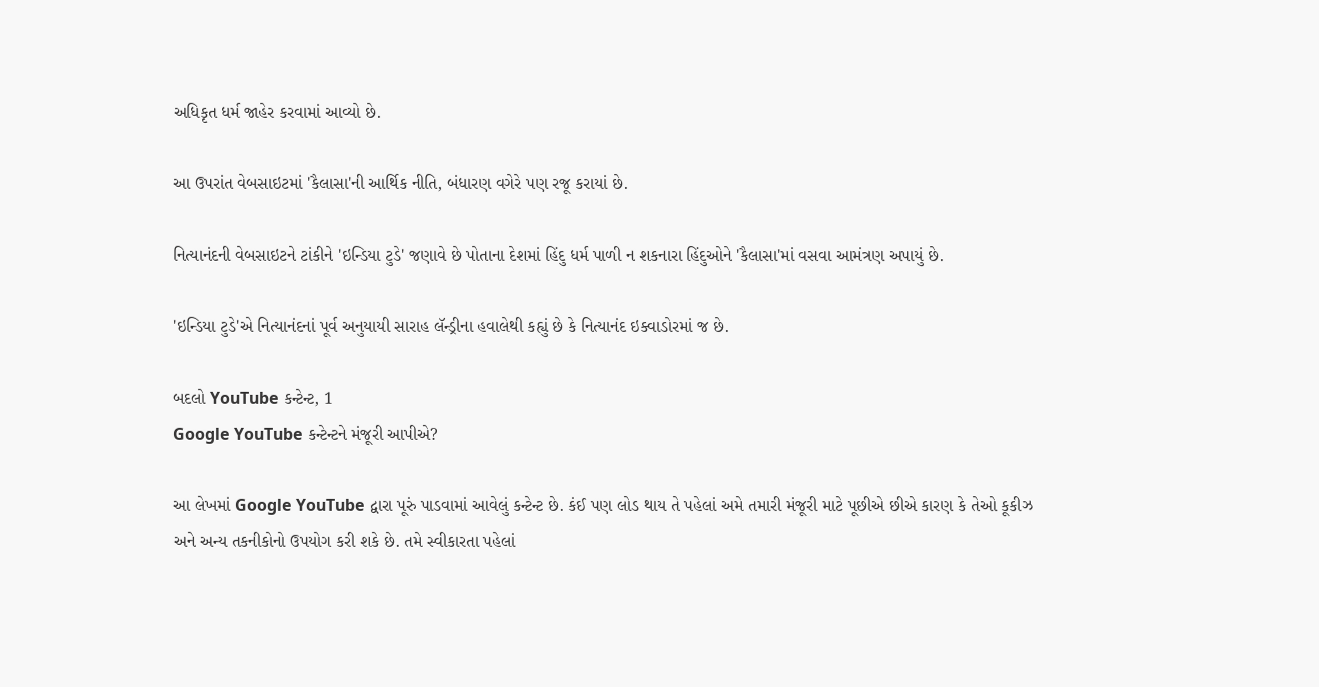અધિકૃત ધર્મ જાહેર કરવામાં આવ્યો છે.

આ ઉપરાંત વેબસાઇટમાં 'કૈલાસા'ની આર્થિક નીતિ, બંધારણ વગેરે પણ રજૂ કરાયાં છે.

નિત્યાનંદની વેબસાઇટને ટાંકીને 'ઇન્ડિયા ટુડે' જણાવે છે પોતાના દેશમાં હિંદુ ધર્મ પાળી ન શકનારા હિંદુઓને 'કૈલાસા'માં વસવા આમંત્રણ અપાયું છે.

'ઇન્ડિયા ટુડે'એ નિત્યાનંદનાં પૂર્વ અનુયાયી સારાહ લૅન્ડ્રીના હવાલેથી કહ્યું છે કે નિત્યાનંદ ઇક્વાડોરમાં જ છે.

બદલો YouTube કન્ટેન્ટ, 1
Google YouTube કન્ટેન્ટને મંજૂરી આપીએ?

આ લેખમાં Google YouTube દ્વારા પૂરું પાડવામાં આવેલું કન્ટેન્ટ છે. કંઈ પણ લોડ થાય તે પહેલાં અમે તમારી મંજૂરી માટે પૂછીએ છીએ કારણ કે તેઓ કૂકીઝ અને અન્ય તકનીકોનો ઉપયોગ કરી શકે છે. તમે સ્વીકારતા પહેલાં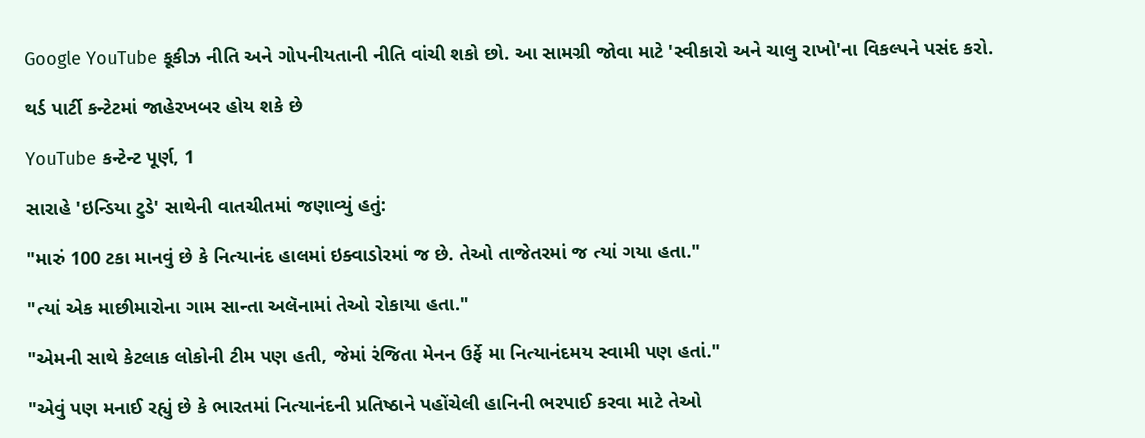Google YouTube કૂકીઝ નીતિ અને ગોપનીયતાની નીતિ વાંચી શકો છો. આ સામગ્રી જોવા માટે 'સ્વીકારો અને ચાલુ રાખો'ના વિકલ્પને પસંદ કરો.

થર્ડ પાર્ટી કન્ટેટમાં જાહેરખબર હોય શકે છે

YouTube કન્ટેન્ટ પૂર્ણ, 1

સારાહે 'ઇન્ડિયા ટુડે' સાથેની વાતચીતમાં જણાવ્યું હતું:

"મારું 100 ટકા માનવું છે કે નિત્યાનંદ હાલમાં ઇક્વાડોરમાં જ છે. તેઓ તાજેતરમાં જ ત્યાં ગયા હતા."

"ત્યાં એક માછીમારોના ગામ સાન્તા અલૅનામાં તેઓ રોકાયા હતા."

"એમની સાથે કેટલાક લોકોની ટીમ પણ હતી, જેમાં રંજિતા મેનન ઉર્ફે મા નિત્યાનંદમય સ્વામી પણ હતાં."

"એવું પણ મનાઈ રહ્યું છે કે ભારતમાં નિત્યાનંદની પ્રતિષ્ઠાને પહોંચેલી હાનિની ભરપાઈ કરવા માટે તેઓ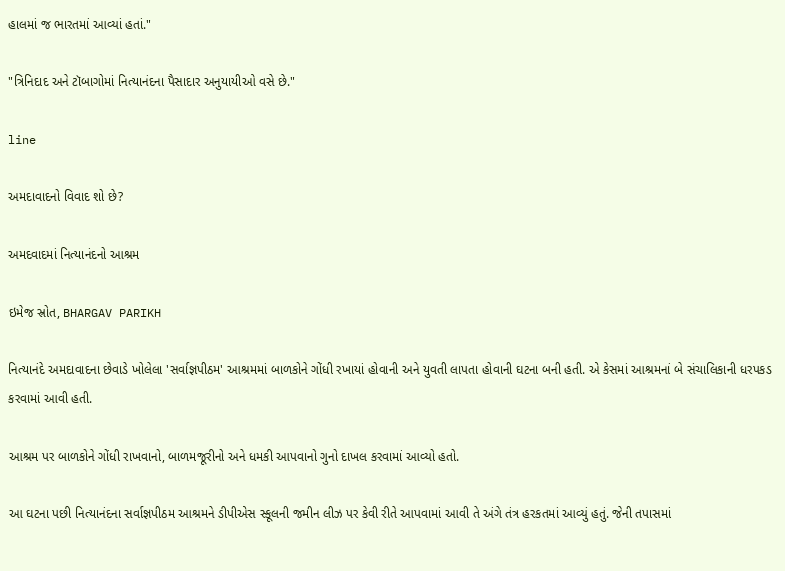હાલમાં જ ભારતમાં આવ્યાં હતાં."

"ત્રિનિદાદ અને ટૉબાગોમાં નિત્યાનંદના પૈસાદાર અનુયાયીઓ વસે છે."

line

અમદાવાદનો વિવાદ શો છે?

અમદવાદમાં નિત્યાનંદનો આશ્રમ

ઇમેજ સ્રોત, BHARGAV PARIKH

નિત્યાનંદે અમદાવાદના છેવાડે ખોલેલા 'સર્વાજ્ઞપીઠમ' આશ્રમમાં બાળકોને ગોંધી રખાયાં હોવાની અને યુવતી લાપતા હોવાની ઘટના બની હતી. એ કેસમાં આશ્રમનાં બે સંચાલિકાની ધરપકડ કરવામાં આવી હતી.

આશ્રમ પર બાળકોને ગોંધી રાખવાનો, બાળમજૂરીનો અને ધમકી આપવાનો ગુનો દાખલ કરવામાં આવ્યો હતો.

આ ઘટના પછી નિત્યાનંદના સર્વાજ્ઞપીઠમ આશ્રમને ડીપીએસ સ્કૂલની જમીન લીઝ પર કેવી રીતે આપવામાં આવી તે અંગે તંત્ર હરકતમાં આવ્યું હતું. જેની તપાસમાં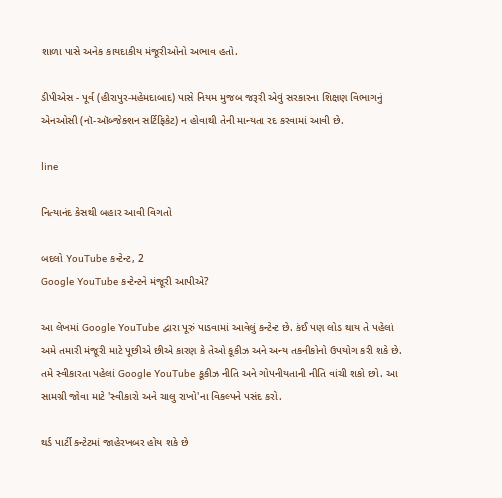શાળા પાસે અનેક કાયદાકીય મંજૂરીઓનો અભાવ હતો.

ડીપીએસ - પૂર્વ (હીરાપુર-મહેમદાબાદ) પાસે નિયમ મુજબ જરૂરી એવું સરકારના શિક્ષણ વિભાગનું એનઓસી (નૉ-ઑબ્જેક્શન સર્ટિફિકેટ) ન હોવાથી તેની માન્યતા રદ કરવામાં આવી છે.

line

નિત્યાનંદ કેસથી બહાર આવી વિગતો

બદલો YouTube કન્ટેન્ટ, 2
Google YouTube કન્ટેન્ટને મંજૂરી આપીએ?

આ લેખમાં Google YouTube દ્વારા પૂરું પાડવામાં આવેલું કન્ટેન્ટ છે. કંઈ પણ લોડ થાય તે પહેલાં અમે તમારી મંજૂરી માટે પૂછીએ છીએ કારણ કે તેઓ કૂકીઝ અને અન્ય તકનીકોનો ઉપયોગ કરી શકે છે. તમે સ્વીકારતા પહેલાં Google YouTube કૂકીઝ નીતિ અને ગોપનીયતાની નીતિ વાંચી શકો છો. આ સામગ્રી જોવા માટે 'સ્વીકારો અને ચાલુ રાખો'ના વિકલ્પને પસંદ કરો.

થર્ડ પાર્ટી કન્ટેટમાં જાહેરખબર હોય શકે છે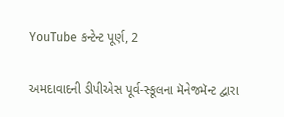YouTube કન્ટેન્ટ પૂર્ણ, 2

અમદાવાદની ડીપીએસ પૂર્વ-સ્કૂલના મૅનેજમૅન્ટ દ્વારા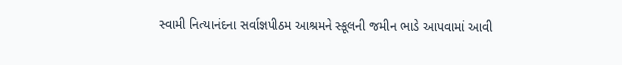સ્વામી નિત્યાનંદના સર્વાજ્ઞપીઠમ આશ્રમને સ્કૂલની જમીન ભાડે આપવામાં આવી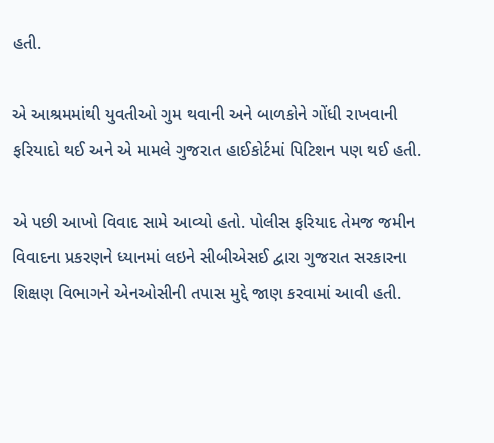હતી.

એ આશ્રમમાંથી યુવતીઓ ગુમ થવાની અને બાળકોને ગોંધી રાખવાની ફરિયાદો થઈ અને એ મામલે ગુજરાત હાઈકોર્ટમાં પિટિશન પણ થઈ હતી.

એ પછી આખો વિવાદ સામે આવ્યો હતો. પોલીસ ફરિયાદ તેમજ જમીન વિવાદના પ્રકરણને ધ્યાનમાં લઇને સીબીએસઈ દ્વારા ગુજરાત સરકારના શિક્ષણ વિભાગને એનઓસીની તપાસ મુદ્દે જાણ કરવામાં આવી હતી.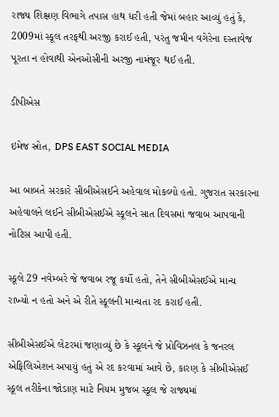રાજ્ય શિક્ષણ વિભાગે તપાસ હાથ ધરી હતી જેમાં બહાર આવ્યું હતું કે, 2009માં સ્કૂલ તરફથી અરજી કરાઈ હતી, પરંતુ જમીન વગેરેના દસ્તાવેજ પૂરતા ન હોવાથી એનઓસીની અરજી નામંજૂર થઈ હતી.

ડીપીએસ

ઇમેજ સ્રોત, DPS EAST SOCIAL MEDIA

આ બાબતે સરકારે સીબીએસઈને અહેવાલ મોકલ્યો હતો. ગુજરાત સરકારના અહેવાલને લઈને સીબીએસઈએ સ્કૂલને સાત દિવસમાં જવાબ આપવાની નોટિસ આપી હતી.

સ્કૂલે 29 નવેમ્બરે જે જવાબ રજૂ કર્યો હતો, તેને સીબીએસઈએ માન્ય રાખ્યો ન હતો અને એ રીતે સ્કૂલની માન્યતા રદ કરાઈ હતી.

સીબીએસઈએ લેટરમાં જણાવ્યું છે કે સ્કૂલને જે પ્રોવિઝનલ કે જનરલ એફિલિએશન અપાયું હતું એ રદ કરવામાં આવે છે, કારણ કે સીબીએસઈ સ્કૂલ તરીકેના જોડાણ માટે નિયમ મુજબ સ્કૂલ જે રાજ્યમાં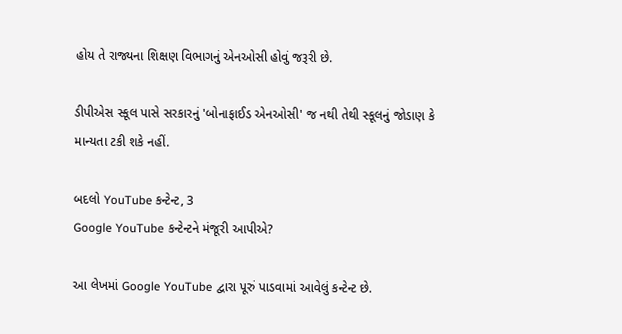હોય તે રાજ્યના શિક્ષણ વિભાગનું એનઓસી હોવું જરૂરી છે.

ડીપીએસ સ્કૂલ પાસે સરકારનું 'બોનાફાઈડ એનઓસી' જ નથી તેથી સ્કૂલનું જોડાણ કે માન્યતા ટકી શકે નહીં.

બદલો YouTube કન્ટેન્ટ, 3
Google YouTube કન્ટેન્ટને મંજૂરી આપીએ?

આ લેખમાં Google YouTube દ્વારા પૂરું પાડવામાં આવેલું કન્ટેન્ટ છે.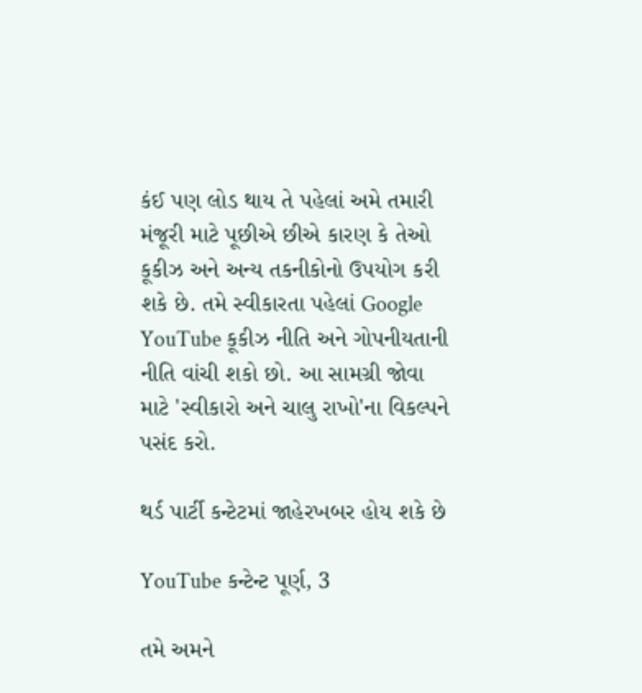કંઈ પણ લોડ થાય તે પહેલાં અમે તમારી મંજૂરી માટે પૂછીએ છીએ કારણ કે તેઓ કૂકીઝ અને અન્ય તકનીકોનો ઉપયોગ કરી શકે છે. તમે સ્વીકારતા પહેલાં Google YouTube કૂકીઝ નીતિ અને ગોપનીયતાની નીતિ વાંચી શકો છો. આ સામગ્રી જોવા માટે 'સ્વીકારો અને ચાલુ રાખો'ના વિકલ્પને પસંદ કરો.

થર્ડ પાર્ટી કન્ટેટમાં જાહેરખબર હોય શકે છે

YouTube કન્ટેન્ટ પૂર્ણ, 3

તમે અમને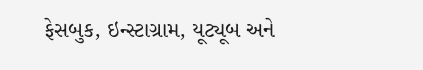ફેસબુક, ઇન્સ્ટાગ્રામ, યૂટ્યૂબ અને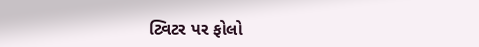ટ્વિટર પર ફોલો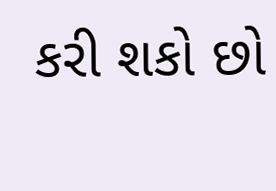કરી શકો છો